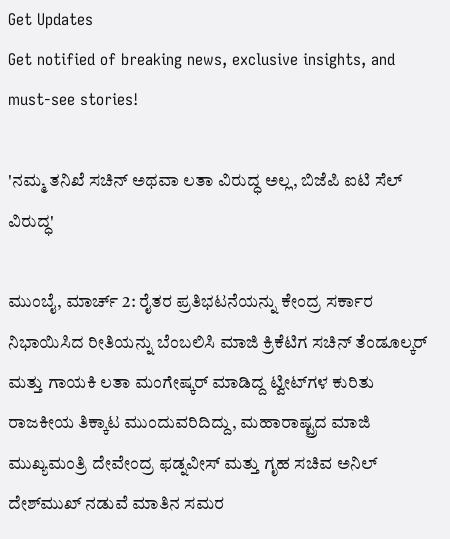Get Updates
Get notified of breaking news, exclusive insights, and must-see stories!

'ನಮ್ಮ ತನಿಖೆ ಸಚಿನ್ ಅಥವಾ ಲತಾ ವಿರುದ್ಧ ಅಲ್ಲ, ಬಿಜೆಪಿ ಐಟಿ ಸೆಲ್ ವಿರುದ್ಧ'

ಮುಂಬೈ, ಮಾರ್ಚ್ 2: ರೈತರ ಪ್ರತಿಭಟನೆಯನ್ನು ಕೇಂದ್ರ ಸರ್ಕಾರ ನಿಭಾಯಿಸಿದ ರೀತಿಯನ್ನು ಬೆಂಬಲಿಸಿ ಮಾಜಿ ಕ್ರಿಕೆಟಿಗ ಸಚಿನ್ ತೆಂಡೂಲ್ಕರ್ ಮತ್ತು ಗಾಯಕಿ ಲತಾ ಮಂಗೇಷ್ಕರ್ ಮಾಡಿದ್ದ ಟ್ವೀಟ್‌ಗಳ ಕುರಿತು ರಾಜಕೀಯ ತಿಕ್ಕಾಟ ಮುಂದುವರಿದಿದ್ದು, ಮಹಾರಾಷ್ಟ್ರದ ಮಾಜಿ ಮುಖ್ಯಮಂತ್ರಿ ದೇವೇಂದ್ರ ಫಡ್ನವೀಸ್ ಮತ್ತು ಗೃಹ ಸಚಿವ ಅನಿಲ್ ದೇಶ್‌ಮುಖ್ ನಡುವೆ ಮಾತಿನ ಸಮರ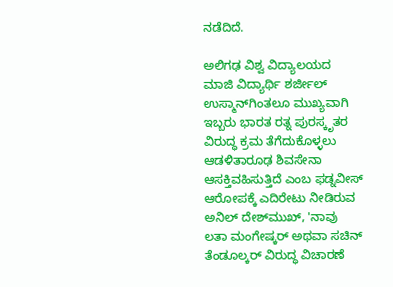ನಡೆದಿದೆ.

ಅಲಿಗಢ ವಿಶ್ವ ವಿದ್ಯಾಲಯದ ಮಾಜಿ ವಿದ್ಯಾರ್ಥಿ ಶರ್ಜೀಲ್ ಉಸ್ಮಾನ್‌ಗಿಂತಲೂ ಮುಖ್ಯವಾಗಿ ಇಬ್ಬರು ಭಾರತ ರತ್ನ ಪುರಸ್ಕೃತರ ವಿರುದ್ಧ ಕ್ರಮ ತೆಗೆದುಕೊಳ್ಳಲು ಆಡಳಿತಾರೂಢ ಶಿವಸೇನಾ ಆಸಕ್ತಿವಹಿಸುತ್ತಿದೆ ಎಂಬ ಫಡ್ನವೀಸ್ ಆರೋಪಕ್ಕೆ ಎದಿರೇಟು ನೀಡಿರುವ ಅನಿಲ್ ದೇಶ್‌ಮುಖ್, 'ನಾವು ಲತಾ ಮಂಗೇಷ್ಕರ್ ಅಥವಾ ಸಚಿನ್ ತೆಂಡೂಲ್ಕರ್ ವಿರುದ್ಧ ವಿಚಾರಣೆ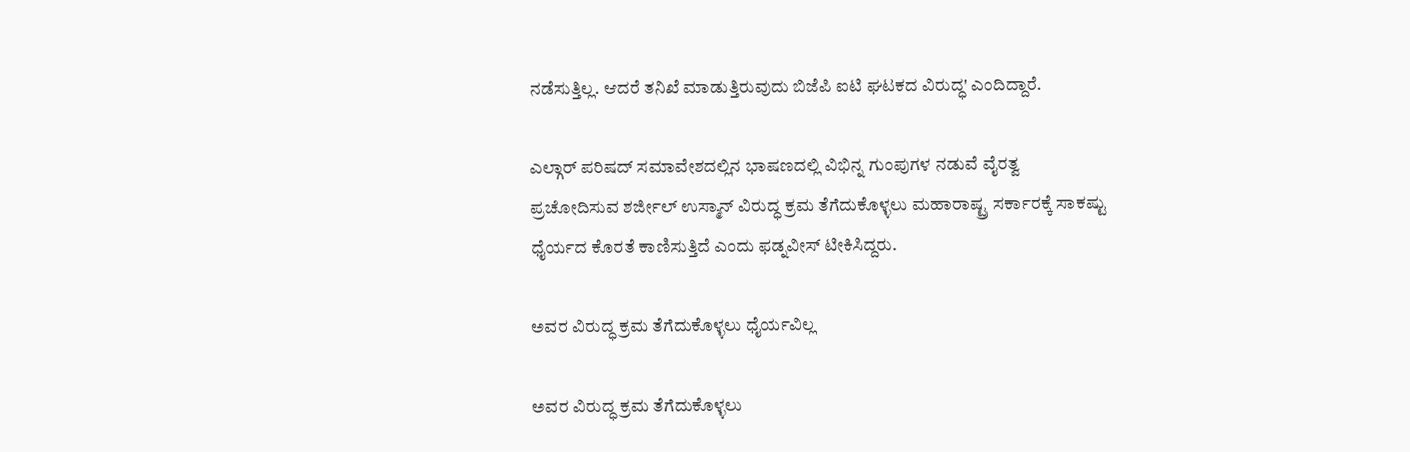ನಡೆಸುತ್ತಿಲ್ಲ. ಆದರೆ ತನಿಖೆ ಮಾಡುತ್ತಿರುವುದು ಬಿಜೆಪಿ ಐಟಿ ಘಟಕದ ವಿರುದ್ಧ' ಎಂದಿದ್ದಾರೆ.

ಎಲ್ಗಾರ್ ಪರಿಷದ್ ಸಮಾವೇಶದಲ್ಲಿನ ಭಾಷಣದಲ್ಲಿ ವಿಭಿನ್ನ ಗುಂಪುಗಳ ನಡುವೆ ವೈರತ್ವ ಪ್ರಚೋದಿಸುವ ಶರ್ಜೀಲ್ ಉಸ್ಮಾನ್ ವಿರುದ್ಧ ಕ್ರಮ ತೆಗೆದುಕೊಳ್ಳಲು ಮಹಾರಾಷ್ಟ್ರ ಸರ್ಕಾರಕ್ಕೆ ಸಾಕಷ್ಟು ಧೈರ್ಯದ ಕೊರತೆ ಕಾಣಿಸುತ್ತಿದೆ ಎಂದು ಫಡ್ನವೀಸ್ ಟೀಕಿಸಿದ್ದರು.

ಅವರ ವಿರುದ್ಧ ಕ್ರಮ ತೆಗೆದುಕೊಳ್ಳಲು ಧೈರ್ಯವಿಲ್ಲ

ಅವರ ವಿರುದ್ಧ ಕ್ರಮ ತೆಗೆದುಕೊಳ್ಳಲು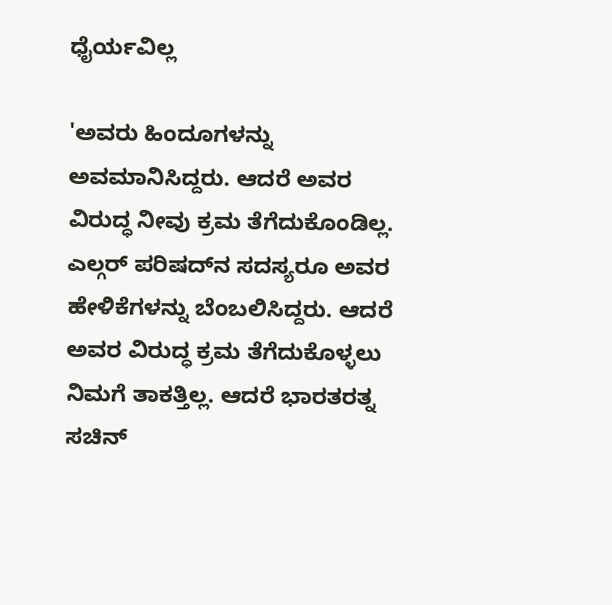ಧೈರ್ಯವಿಲ್ಲ

'ಅವರು ಹಿಂದೂಗಳನ್ನು ಅವಮಾನಿಸಿದ್ದರು. ಆದರೆ ಅವರ ವಿರುದ್ಧ ನೀವು ಕ್ರಮ ತೆಗೆದುಕೊಂಡಿಲ್ಲ. ಎಲ್ಗರ್ ಪರಿಷದ್‌ನ ಸದಸ್ಯರೂ ಅವರ ಹೇಳಿಕೆಗಳನ್ನು ಬೆಂಬಲಿಸಿದ್ದರು. ಆದರೆ ಅವರ ವಿರುದ್ಧ ಕ್ರಮ ತೆಗೆದುಕೊಳ್ಳಲು ನಿಮಗೆ ತಾಕತ್ತಿಲ್ಲ. ಆದರೆ ಭಾರತರತ್ನ ಸಚಿನ್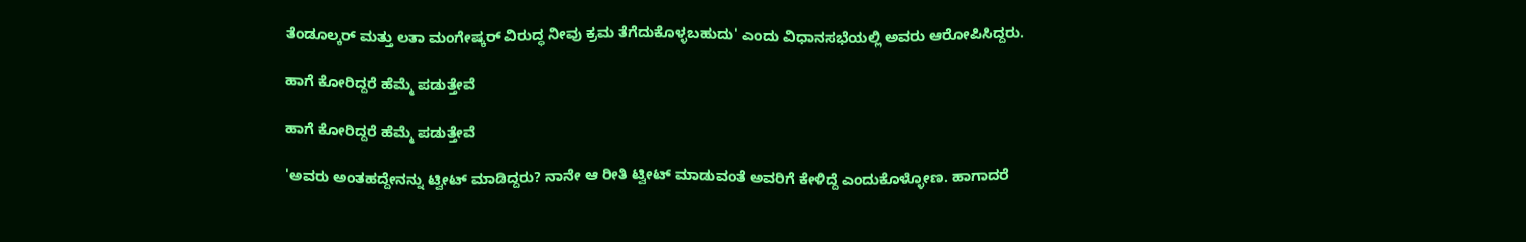ತೆಂಡೂಲ್ಕರ್ ಮತ್ತು ಲತಾ ಮಂಗೇಷ್ಕರ್ ವಿರುದ್ಧ ನೀವು ಕ್ರಮ ತೆಗೆದುಕೊಳ್ಳಬಹುದು' ಎಂದು ವಿಧಾನಸಭೆಯಲ್ಲಿ ಅವರು ಆರೋಪಿಸಿದ್ದರು.

ಹಾಗೆ ಕೋರಿದ್ದರೆ ಹೆಮ್ಮೆ ಪಡುತ್ತೇವೆ

ಹಾಗೆ ಕೋರಿದ್ದರೆ ಹೆಮ್ಮೆ ಪಡುತ್ತೇವೆ

'ಅವರು ಅಂತಹದ್ದೇನನ್ನು ಟ್ವೀಟ್ ಮಾಡಿದ್ದರು? ನಾನೇ ಆ ರೀತಿ ಟ್ವೀಟ್ ಮಾಡುವಂತೆ ಅವರಿಗೆ ಕೇಳಿದ್ದೆ ಎಂದುಕೊಳ್ಳೋಣ. ಹಾಗಾದರೆ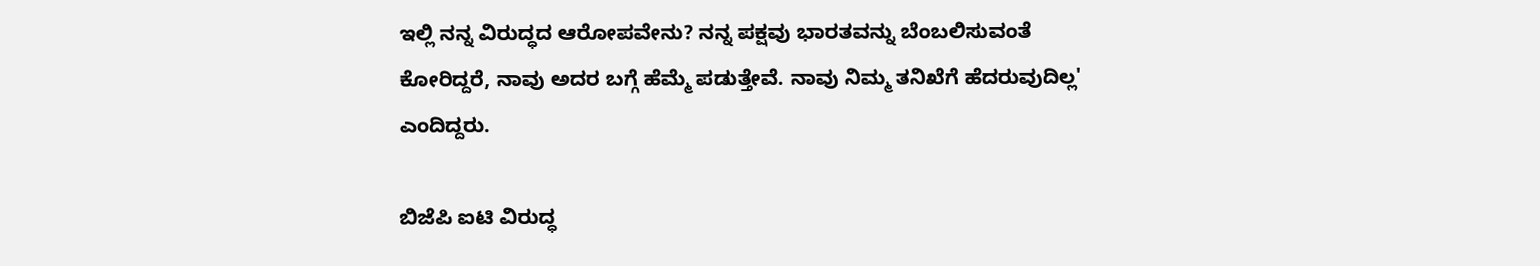ಇಲ್ಲಿ ನನ್ನ ವಿರುದ್ಧದ ಆರೋಪವೇನು? ನನ್ನ ಪಕ್ಷವು ಭಾರತವನ್ನು ಬೆಂಬಲಿಸುವಂತೆ ಕೋರಿದ್ದರೆ, ನಾವು ಅದರ ಬಗ್ಗೆ ಹೆಮ್ಮೆ ಪಡುತ್ತೇವೆ. ನಾವು ನಿಮ್ಮ ತನಿಖೆಗೆ ಹೆದರುವುದಿಲ್ಲ' ಎಂದಿದ್ದರು.

ಬಿಜೆಪಿ ಐಟಿ ವಿರುದ್ಧ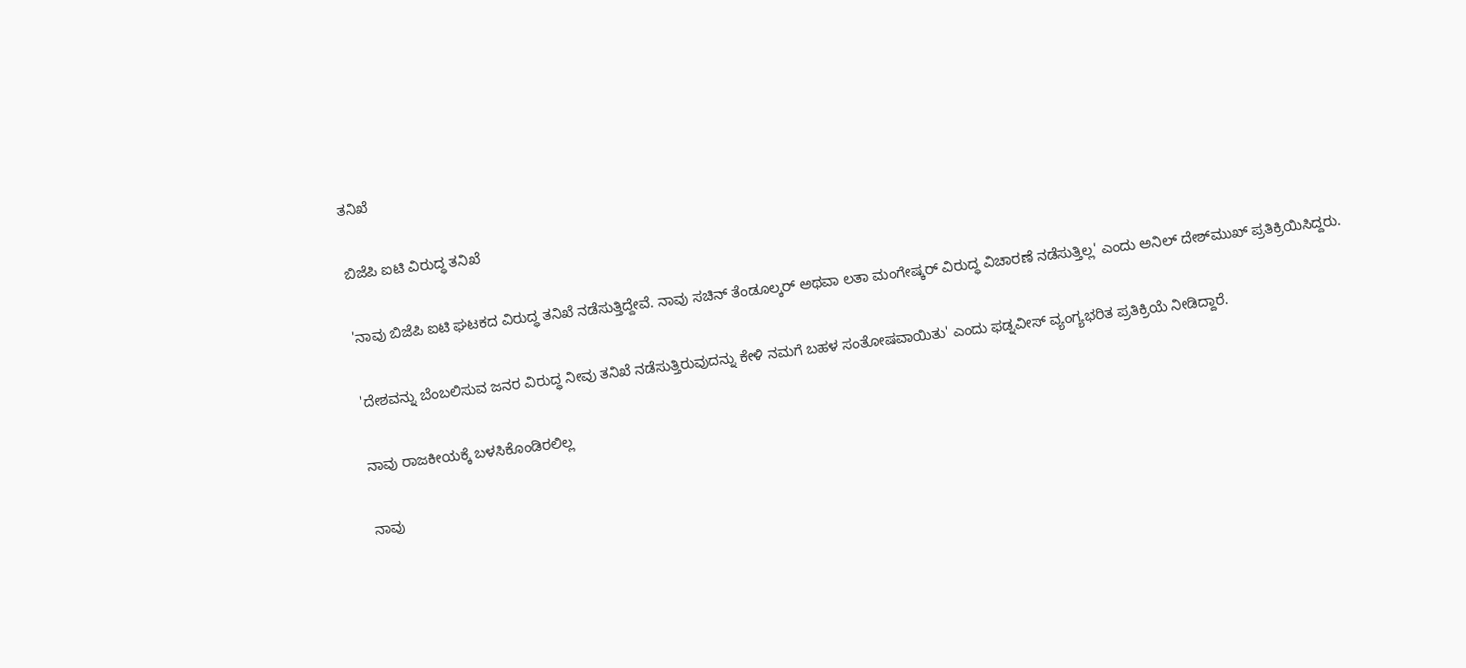ತನಿಖೆ

ಬಿಜೆಪಿ ಐಟಿ ವಿರುದ್ಧ ತನಿಖೆ

'ನಾವು ಬಿಜೆಪಿ ಐಟಿ ಘಟಕದ ವಿರುದ್ಧ ತನಿಖೆ ನಡೆಸುತ್ತಿದ್ದೇವೆ. ನಾವು ಸಚಿನ್ ತೆಂಡೂಲ್ಕರ್ ಅಥವಾ ಲತಾ ಮಂಗೇಷ್ಕರ್ ವಿರುದ್ಧ ವಿಚಾರಣೆ ನಡೆಸುತ್ತಿಲ್ಲ' ಎಂದು ಅನಿಲ್ ದೇಶ್‌ಮುಖ್ ಪ್ರತಿಕ್ರಿಯಿಸಿದ್ದರು.

'ದೇಶವನ್ನು ಬೆಂಬಲಿಸುವ ಜನರ ವಿರುದ್ಧ ನೀವು ತನಿಖೆ ನಡೆಸುತ್ತಿರುವುದನ್ನು ಕೇಳಿ ನಮಗೆ ಬಹಳ ಸಂತೋಷವಾಯಿತು' ಎಂದು ಫಡ್ನವೀಸ್ ವ್ಯಂಗ್ಯಭರಿತ ಪ್ರತಿಕ್ರಿಯೆ ನೀಡಿದ್ದಾರೆ.

ನಾವು ರಾಜಕೀಯಕ್ಕೆ ಬಳಸಿಕೊಂಡಿರಲಿಲ್ಲ

ನಾವು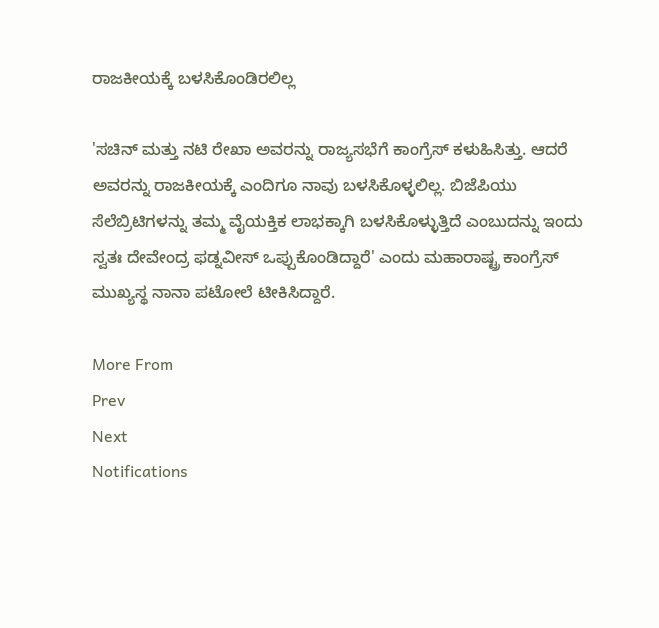ರಾಜಕೀಯಕ್ಕೆ ಬಳಸಿಕೊಂಡಿರಲಿಲ್ಲ

'ಸಚಿನ್ ಮತ್ತು ನಟಿ ರೇಖಾ ಅವರನ್ನು ರಾಜ್ಯಸಭೆಗೆ ಕಾಂಗ್ರೆಸ್ ಕಳುಹಿಸಿತ್ತು. ಆದರೆ ಅವರನ್ನು ರಾಜಕೀಯಕ್ಕೆ ಎಂದಿಗೂ ನಾವು ಬಳಸಿಕೊಳ್ಳಲಿಲ್ಲ. ಬಿಜೆಪಿಯು ಸೆಲೆಬ್ರಿಟಿಗಳನ್ನು ತಮ್ಮ ವೈಯಕ್ತಿಕ ಲಾಭಕ್ಕಾಗಿ ಬಳಸಿಕೊಳ್ಳುತ್ತಿದೆ ಎಂಬುದನ್ನು ಇಂದು ಸ್ವತಃ ದೇವೇಂದ್ರ ಫಡ್ನವೀಸ್ ಒಪ್ಪುಕೊಂಡಿದ್ದಾರೆ' ಎಂದು ಮಹಾರಾಷ್ಟ್ರ ಕಾಂಗ್ರೆಸ್ ಮುಖ್ಯಸ್ಥ ನಾನಾ ಪಟೋಲೆ ಟೀಕಿಸಿದ್ದಾರೆ.

More From
Prev
Next
Notifications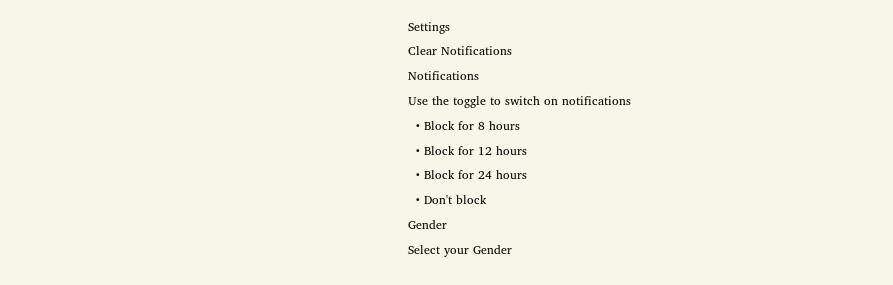Settings
Clear Notifications
Notifications
Use the toggle to switch on notifications
  • Block for 8 hours
  • Block for 12 hours
  • Block for 24 hours
  • Don't block
Gender
Select your Gender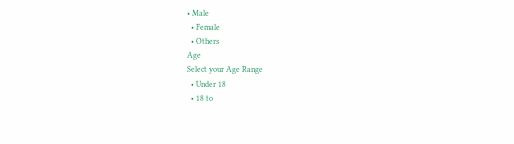• Male
  • Female
  • Others
Age
Select your Age Range
  • Under 18
  • 18 to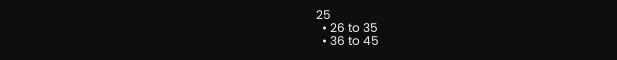25
  • 26 to 35
  • 36 to 45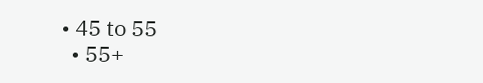• 45 to 55
  • 55+